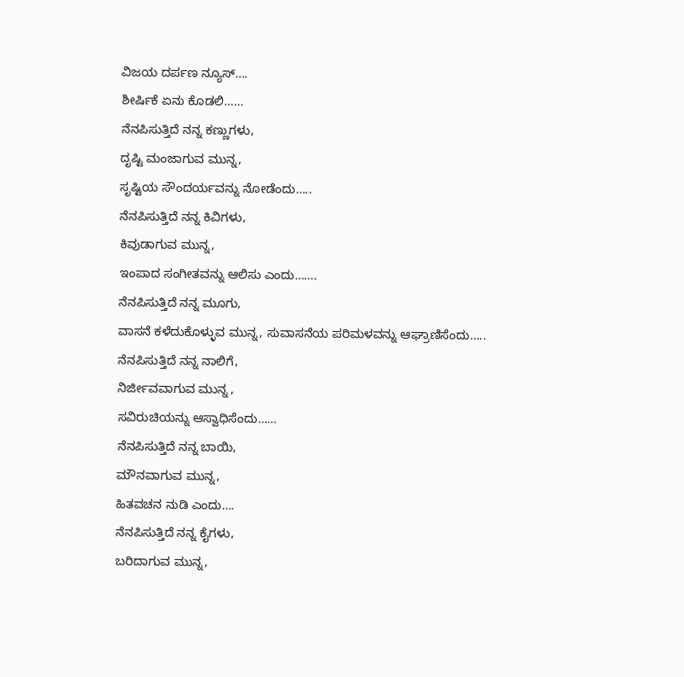ವಿಜಯ ದರ್ಪಣ ನ್ಯೂಸ್….
ಶೀರ್ಷಿಕೆ ಏನು ಕೊಡಲಿ……
ನೆನಪಿಸುತ್ತಿದೆ ನನ್ನ ಕಣ್ಣುಗಳು,
ದೃಷ್ಟಿ ಮಂಜಾಗುವ ಮುನ್ನ,
ಸೃಷ್ಟಿಯ ಸೌಂದರ್ಯವನ್ನು ನೋಡೆಂದು…..
ನೆನಪಿಸುತ್ತಿದೆ ನನ್ನ ಕಿವಿಗಳು,
ಕಿವುಡಾಗುವ ಮುನ್ನ,
ಇಂಪಾದ ಸಂಗೀತವನ್ನು ಆಲಿಸು ಎಂದು…….
ನೆನಪಿಸುತ್ತಿದೆ ನನ್ನ ಮೂಗು,
ವಾಸನೆ ಕಳೆದುಕೊಳ್ಳುವ ಮುನ್ನ, ಸುವಾಸನೆಯ ಪರಿಮಳವನ್ನು ಆಘ್ರಾಣಿಸೆಂದು…..
ನೆನಪಿಸುತ್ತಿದೆ ನನ್ನ ನಾಲಿಗೆ,
ನಿರ್ಜೀವವಾಗುವ ಮುನ್ನ ,
ಸವಿರುಚಿಯನ್ನು ಆಸ್ವಾಧಿಸೆಂದು……
ನೆನಪಿಸುತ್ತಿದೆ ನನ್ನ ಬಾಯಿ,
ಮೌನವಾಗುವ ಮುನ್ನ,
ಹಿತವಚನ ನುಡಿ ಎಂದು….
ನೆನಪಿಸುತ್ತಿದೆ ನನ್ನ ಕೈಗಳು,
ಬರಿದಾಗುವ ಮುನ್ನ,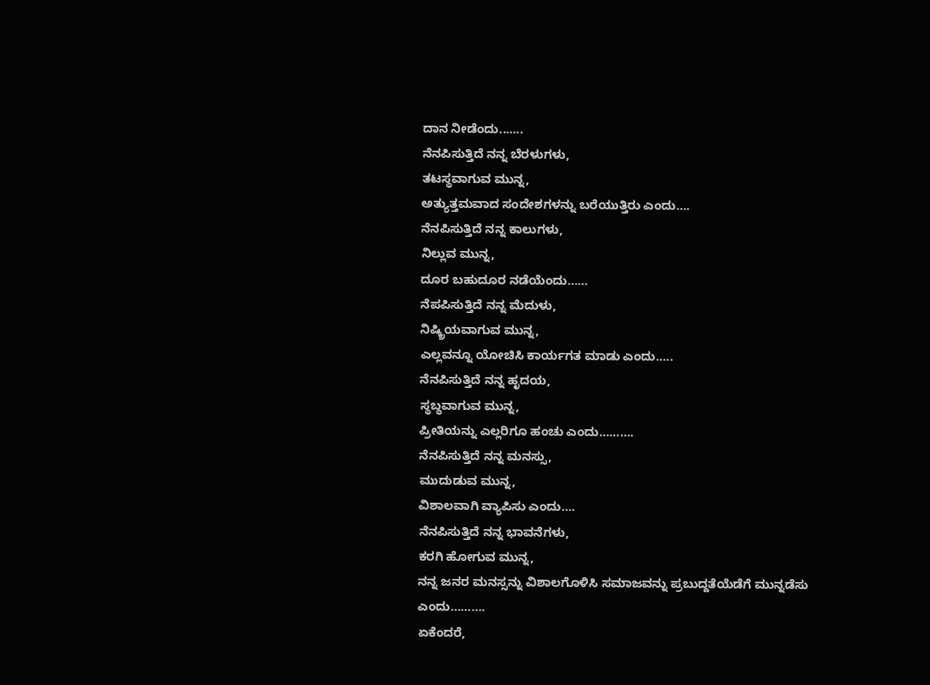ದಾನ ನೀಡೆಂದು..…..
ನೆನಪಿಸುತ್ತಿದೆ ನನ್ನ ಬೆರಳುಗಳು,
ತಟಸ್ಥವಾಗುವ ಮುನ್ನ,
ಅತ್ಯುತ್ತಮವಾದ ಸಂದೇಶಗಳನ್ನು ಬರೆಯುತ್ತಿರು ಎಂದು….
ನೆನಪಿಸುತ್ತಿದೆ ನನ್ನ ಕಾಲುಗಳು,
ನಿಲ್ಲುವ ಮುನ್ನ,
ದೂರ ಬಹುದೂರ ನಡೆಯೆಂದು……
ನೆಪಪಿಸುತ್ತಿದೆ ನನ್ನ ಮೆದುಳು,
ನಿಷ್ಕ್ರಿಯವಾಗುವ ಮುನ್ನ,
ಎಲ್ಲವನ್ನೂ ಯೋಚಿಸಿ ಕಾರ್ಯಗತ ಮಾಡು ಎಂದು…..
ನೆನಪಿಸುತ್ತಿದೆ ನನ್ನ ಹೃದಯ,
ಸ್ಥಬ್ಧವಾಗುವ ಮುನ್ನ,
ಪ್ರೀತಿಯನ್ನು ಎಲ್ಲರಿಗೂ ಹಂಚು ಎಂದು……….
ನೆನಪಿಸುತ್ತಿದೆ ನನ್ನ ಮನಸ್ಸು,
ಮುದುಡುವ ಮುನ್ನ,
ವಿಶಾಲವಾಗಿ ವ್ಯಾಪಿಸು ಎಂದು….
ನೆನಪಿಸುತ್ತಿದೆ ನನ್ನ ಭಾವನೆಗಳು,
ಕರಗಿ ಹೋಗುವ ಮುನ್ನ,
ನನ್ನ ಜನರ ಮನಸ್ಸನ್ನು ವಿಶಾಲಗೊಳಿಸಿ ಸಮಾಜವನ್ನು ಪ್ರಬುದ್ದತೆಯೆಡೆಗೆ ಮುನ್ನಡೆಸು ಎಂದು……….
ಏಕೆಂದರೆ,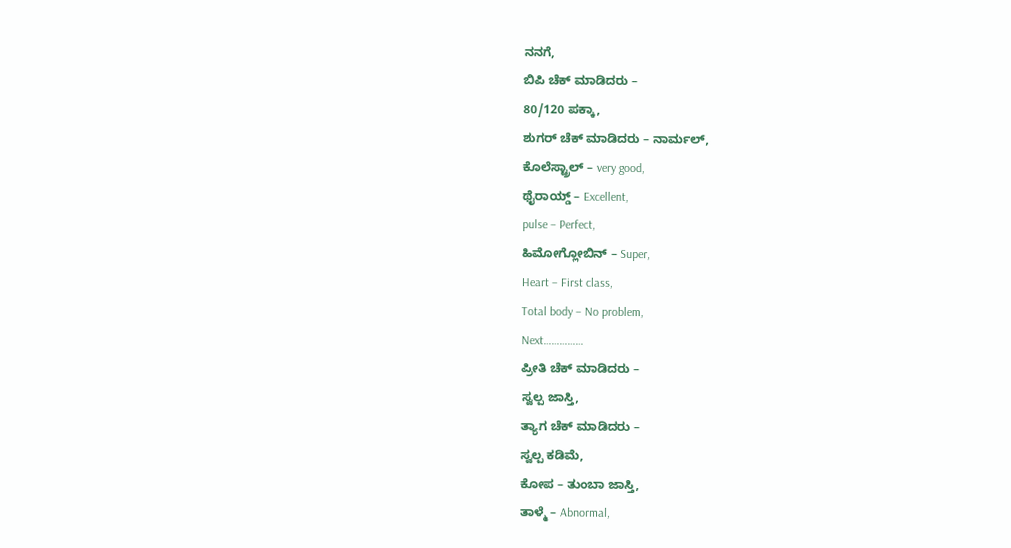ನನಗೆ,
ಬಿಪಿ ಚೆಕ್ ಮಾಡಿದರು –
80/120 ಪಕ್ಕಾ,
ಶುಗರ್ ಚೆಕ್ ಮಾಡಿದರು – ನಾರ್ಮಲ್,
ಕೊಲೆಸ್ಟ್ರಾಲ್ – very good,
ಥೈರಾಯ್ಡ್ – Excellent,
pulse – Perfect,
ಹಿಮೋಗ್ಲೋಬಿನ್ – Super,
Heart – First class,
Total body – No problem,
Next……………
ಪ್ರೀತಿ ಚೆಕ್ ಮಾಡಿದರು –
ಸ್ವಲ್ಪ ಜಾಸ್ತಿ,
ತ್ಯಾಗ ಚೆಕ್ ಮಾಡಿದರು –
ಸ್ವಲ್ಪ ಕಡಿಮೆ,
ಕೋಪ – ತುಂಬಾ ಜಾಸ್ತಿ,
ತಾಳ್ಮೆ – Abnormal,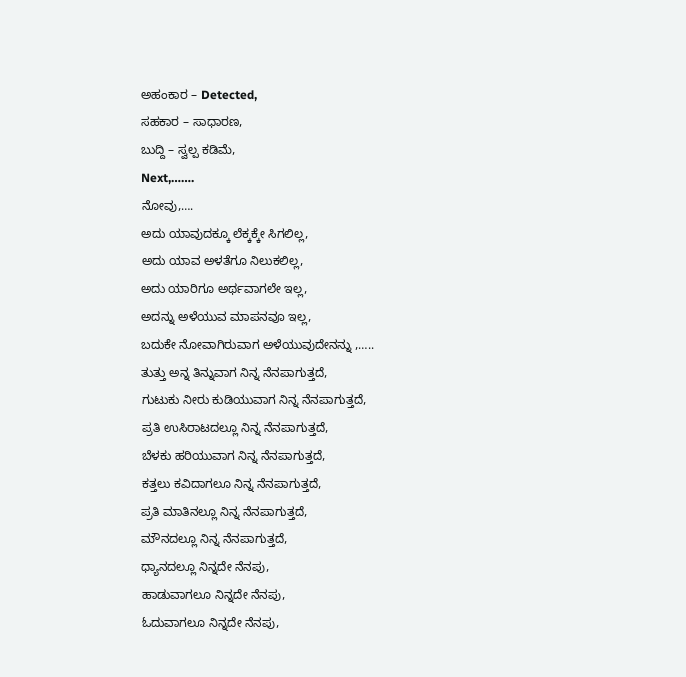ಅಹಂಕಾರ – Detected,
ಸಹಕಾರ – ಸಾಧಾರಣ,
ಬುದ್ದಿ – ಸ್ವಲ್ಪ ಕಡಿಮೆ,
Next,…….
ನೋವು,….
ಅದು ಯಾವುದಕ್ಕೂ ಲೆಕ್ಕಕ್ಕೇ ಸಿಗಲಿಲ್ಲ,
ಅದು ಯಾವ ಅಳತೆಗೂ ನಿಲುಕಲಿಲ್ಲ,
ಅದು ಯಾರಿಗೂ ಅರ್ಥವಾಗಲೇ ಇಲ್ಲ,
ಅದನ್ನು ಅಳೆಯುವ ಮಾಪನವೂ ಇಲ್ಲ,
ಬದುಕೇ ನೋವಾಗಿರುವಾಗ ಅಳೆಯುವುದೇನನ್ನು ,…..
ತುತ್ತು ಅನ್ನ ತಿನ್ನುವಾಗ ನಿನ್ನ ನೆನಪಾಗುತ್ತದೆ,
ಗುಟುಕು ನೀರು ಕುಡಿಯುವಾಗ ನಿನ್ನ ನೆನಪಾಗುತ್ತದೆ,
ಪ್ರತಿ ಉಸಿರಾಟದಲ್ಲೂ ನಿನ್ನ ನೆನಪಾಗುತ್ತದೆ,
ಬೆಳಕು ಹರಿಯುವಾಗ ನಿನ್ನ ನೆನಪಾಗುತ್ತದೆ,
ಕತ್ತಲು ಕವಿದಾಗಲೂ ನಿನ್ನ ನೆನಪಾಗುತ್ತದೆ,
ಪ್ರತಿ ಮಾತಿನಲ್ಲೂ ನಿನ್ನ ನೆನಪಾಗುತ್ತದೆ,
ಮೌನದಲ್ಲೂ ನಿನ್ನ ನೆನಪಾಗುತ್ತದೆ,
ಧ್ಯಾನದಲ್ಲೂ ನಿನ್ನದೇ ನೆನಪು,
ಹಾಡುವಾಗಲೂ ನಿನ್ನದೇ ನೆನಪು,
ಓದುವಾಗಲೂ ನಿನ್ನದೇ ನೆನಪು,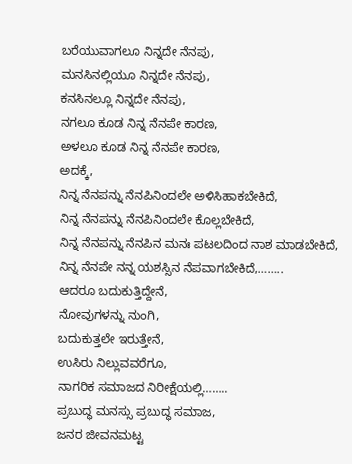ಬರೆಯುವಾಗಲೂ ನಿನ್ನದೇ ನೆನಪು,
ಮನಸಿನಲ್ಲಿಯೂ ನಿನ್ನದೇ ನೆನಪು,
ಕನಸಿನಲ್ಲೂ ನಿನ್ನದೇ ನೆನಪು,
ನಗಲೂ ಕೂಡ ನಿನ್ನ ನೆನಪೇ ಕಾರಣ,
ಅಳಲೂ ಕೂಡ ನಿನ್ನ ನೆನಪೇ ಕಾರಣ,
ಅದಕ್ಕೆ,
ನಿನ್ನ ನೆನಪನ್ನು ನೆನಪಿನಿಂದಲೇ ಅಳಿಸಿಹಾಕಬೇಕಿದೆ,
ನಿನ್ನ ನೆನಪನ್ನು ನೆನಪಿನಿಂದಲೇ ಕೊಲ್ಲಬೇಕಿದೆ,
ನಿನ್ನ ನೆನಪನ್ನು ನೆನಪಿನ ಮನಃ ಪಟಲದಿಂದ ನಾಶ ಮಾಡಬೇಕಿದೆ,
ನಿನ್ನ ನೆನಪೇ ನನ್ನ ಯಶಸ್ಸಿನ ನೆಪವಾಗಬೇಕಿದೆ,……..
ಆದರೂ ಬದುಕುತ್ತಿದ್ದೇನೆ,
ನೋವುಗಳನ್ನು ನುಂಗಿ,
ಬದುಕುತ್ತಲೇ ಇರುತ್ತೇನೆ,
ಉಸಿರು ನಿಲ್ಲುವವರೆಗೂ,
ನಾಗರಿಕ ಸಮಾಜದ ನಿರೀಕ್ಷೆಯಲ್ಲಿ……..
ಪ್ರಬುದ್ಧ ಮನಸ್ಸು ಪ್ರಬುದ್ಧ ಸಮಾಜ,
ಜನರ ಜೀವನಮಟ್ಟ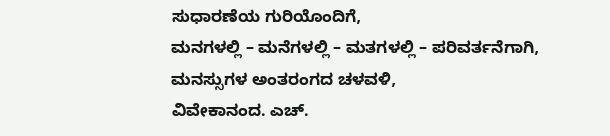ಸುಧಾರಣೆಯ ಗುರಿಯೊಂದಿಗೆ,
ಮನಗಳಲ್ಲಿ – ಮನೆಗಳಲ್ಲಿ – ಮತಗಳಲ್ಲಿ – ಪರಿವರ್ತನೆಗಾಗಿ,
ಮನಸ್ಸುಗಳ ಅಂತರಂಗದ ಚಳವಳಿ,
ವಿವೇಕಾನಂದ. ಎಚ್.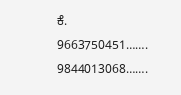ಕೆ.
9663750451…….
9844013068…….